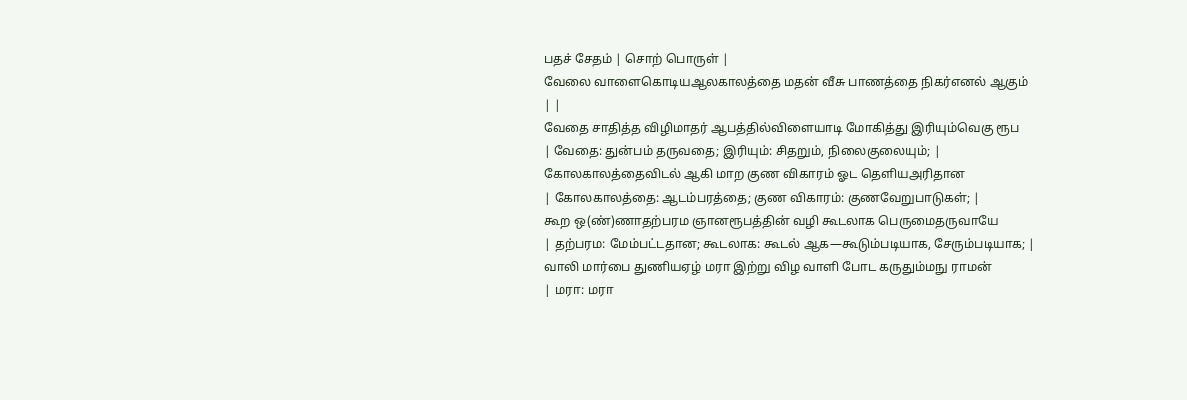பதச் சேதம் | சொற் பொருள் |
வேலை வாளைகொடியஆலகாலத்தை மதன் வீசு பாணத்தை நிகர்எனல் ஆகும்
| |
வேதை சாதித்த விழிமாதர் ஆபத்தில்விளையாடி மோகித்து இரியும்வெகு ரூப
| வேதை: துன்பம் தருவதை; இரியும்: சிதறும், நிலைகுலையும்; |
கோலகாலத்தைவிடல் ஆகி மாற குண விகாரம் ஓட தெளியஅரிதான
| கோலகாலத்தை: ஆடம்பரத்தை; குண விகாரம்: குணவேறுபாடுகள்; |
கூற ஒ(ண்)ணாதற்பரம ஞானரூபத்தின் வழி கூடலாக பெருமைதருவாயே
| தற்பரம: மேம்பட்டதான; கூடலாக: கூடல் ஆக—கூடும்படியாக, சேரும்படியாக; |
வாலி மார்பை துணியஏழ் மரா இற்று விழ வாளி போட கருதும்மநு ராமன்
| மரா: மரா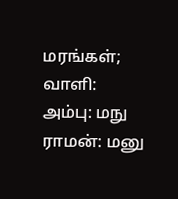மரங்கள்; வாளி: அம்பு: மநு ராமன்: மனு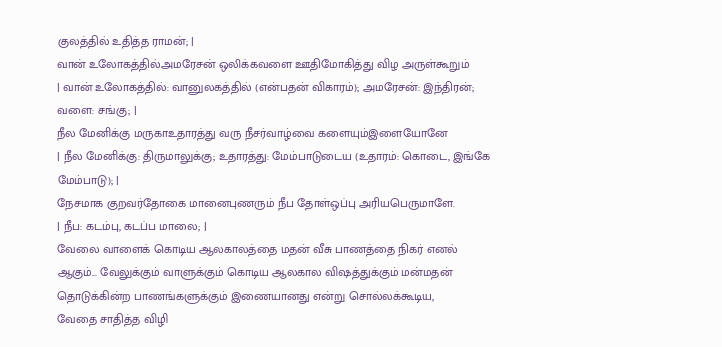குலத்தில் உதித்த ராமன்; |
வான் உலோகத்தில்அமரேசன் ஒலிக்கவளை ஊதிமோகித்து விழ அருள்கூறும்
| வான் உலோகத்தில்: வானுலகத்தில் (என்பதன் விகாரம்); அமரேசன்: இந்திரன்; வளை: சங்கு; |
நீல மேனிக்கு மருகாஉதாரத்து வரு நீசர்வாழ்வை களையும்இளையோனே
| நீல மேனிக்கு: திருமாலுக்கு; உதாரத்து: மேம்பாடுடைய (உதாரம்: கொடை, இங்கே மேம்பாடு); |
நேசமாக குறவர்தோகை மானைபுணரும் நீப தோள்ஒப்பு அரியபெருமாளே.
| நீப: கடம்பு, கடப்ப மாலை; |
வேலை வாளைக் கொடிய ஆலகாலத்தை மதன் வீசு பாணத்தை நிகர் எனல் ஆகும்... வேலுக்கும் வாளுக்கும் கொடிய ஆலகால விஷத்துக்கும் மன்மதன் தொடுக்கின்ற பாணங்களுக்கும் இணையானது என்று சொல்லக்கூடிய,
வேதை சாதித்த விழி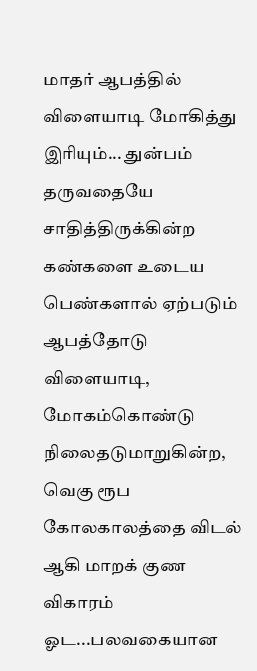மாதர் ஆபத்தில் விளையாடி மோகித்து இரியும்... துன்பம் தருவதையே சாதித்திருக்கின்ற கண்களை உடைய பெண்களால் ஏற்படும் ஆபத்தோடு விளையாடி, மோகம்கொண்டு நிலைதடுமாறுகின்ற,
வெகு ரூப கோலகாலத்தை விடல் ஆகி மாறக் குண விகாரம் ஓட...பலவகையான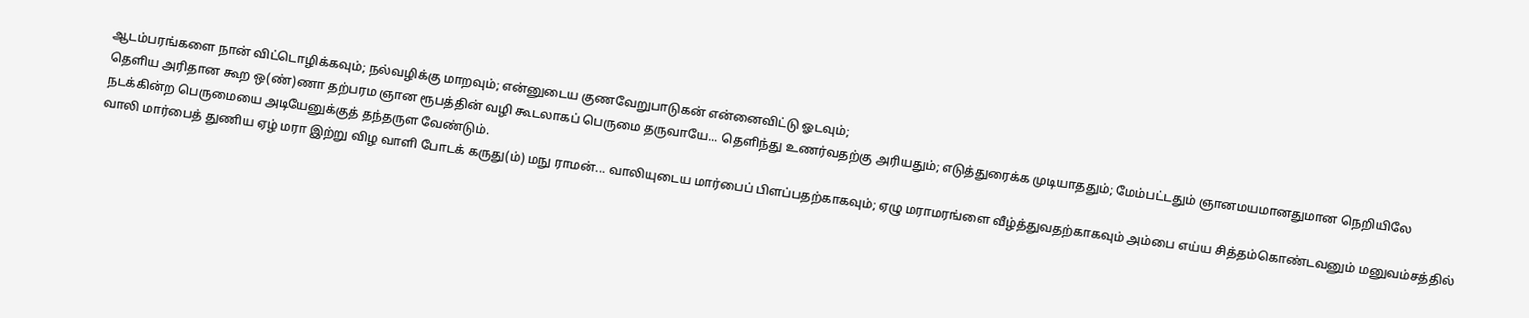ஆடம்பரங்களை நான் விட்டொழிக்கவும்; நல்வழிக்கு மாறவும்; என்னுடைய குணவேறுபாடுகன் என்னைவிட்டு ஓடவும்;
தெளிய அரிதான கூற ஒ(ண்)ணா தற்பரம ஞான ரூபத்தின் வழி கூடலாகப் பெருமை தருவாயே... தெளிந்து உணர்வதற்கு அரியதும்; எடுத்துரைக்க முடியாததும்; மேம்பட்டதும் ஞானமயமானதுமான நெறியிலே நடக்கின்ற பெருமையை அடியேனுக்குத் தந்தருள வேண்டும்.
வாலி மார்பைத் துணிய ஏழ் மரா இற்று விழ வாளி போடக் கருது(ம்) மநு ராமன்... வாலியுடைய மார்பைப் பிளப்பதற்காகவும்; ஏழு மராமரங்ளை வீழ்த்துவதற்காகவும் அம்பை எய்ய சித்தம்கொண்டவனும் மனுவம்சத்தில்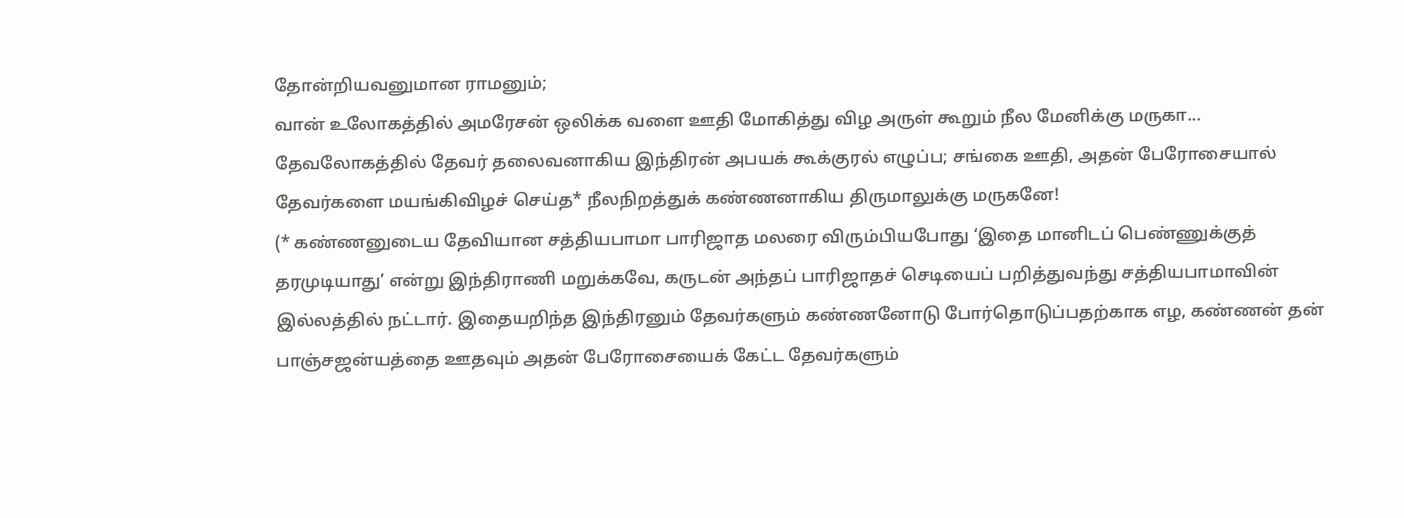தோன்றியவனுமான ராமனும்;
வான் உலோகத்தில் அமரேசன் ஒலிக்க வளை ஊதி மோகித்து விழ அருள் கூறும் நீல மேனிக்கு மருகா... தேவலோகத்தில் தேவர் தலைவனாகிய இந்திரன் அபயக் கூக்குரல் எழுப்ப; சங்கை ஊதி, அதன் பேரோசையால் தேவர்களை மயங்கிவிழச் செய்த* நீலநிறத்துக் கண்ணனாகிய திருமாலுக்கு மருகனே!
(* கண்ணனுடைய தேவியான சத்தியபாமா பாரிஜாத மலரை விரும்பியபோது ‘இதை மானிடப் பெண்ணுக்குத் தரமுடியாது’ என்று இந்திராணி மறுக்கவே, கருடன் அந்தப் பாரிஜாதச் செடியைப் பறித்துவந்து சத்தியபாமாவின் இல்லத்தில் நட்டார். இதையறிந்த இந்திரனும் தேவர்களும் கண்ணனோடு போர்தொடுப்பதற்காக எழ, கண்ணன் தன் பாஞ்சஜன்யத்தை ஊதவும் அதன் பேரோசையைக் கேட்ட தேவர்களும்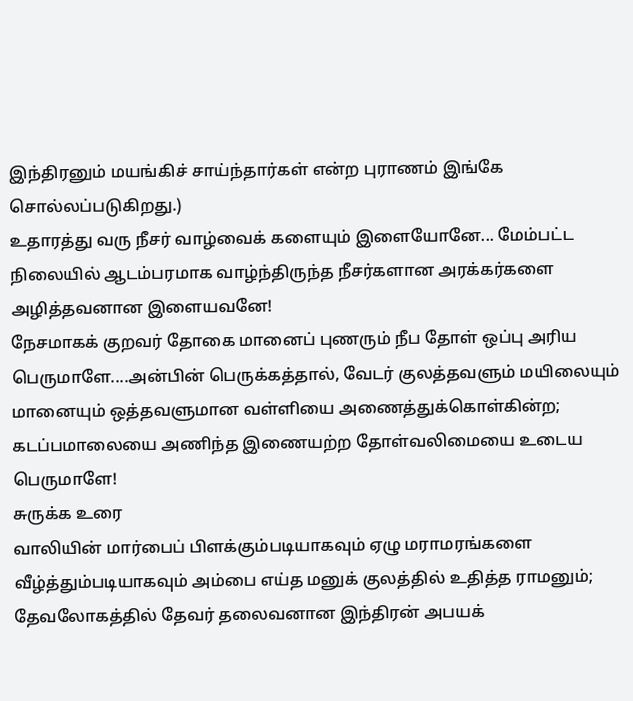இந்திரனும் மயங்கிச் சாய்ந்தார்கள் என்ற புராணம் இங்கே சொல்லப்படுகிறது.)
உதாரத்து வரு நீசர் வாழ்வைக் களையும் இளையோனே... மேம்பட்ட நிலையில் ஆடம்பரமாக வாழ்ந்திருந்த நீசர்களான அரக்கர்களை அழித்தவனான இளையவனே!
நேசமாகக் குறவர் தோகை மானைப் புணரும் நீப தோள் ஒப்பு அரிய பெருமாளே....அன்பின் பெருக்கத்தால், வேடர் குலத்தவளும் மயிலையும் மானையும் ஒத்தவளுமான வள்ளியை அணைத்துக்கொள்கின்ற; கடப்பமாலையை அணிந்த இணையற்ற தோள்வலிமையை உடைய பெருமாளே!
சுருக்க உரை
வாலியின் மார்பைப் பிளக்கும்படியாகவும் ஏழு மராமரங்களை வீழ்த்தும்படியாகவும் அம்பை எய்த மனுக் குலத்தில் உதித்த ராமனும்; தேவலோகத்தில் தேவர் தலைவனான இந்திரன் அபயக்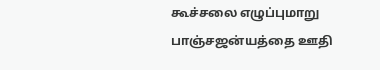கூச்சலை எழுப்புமாறு பாஞ்சஜன்யத்தை ஊதி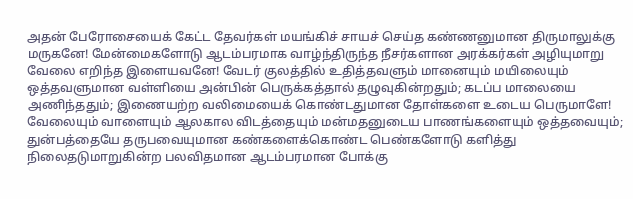அதன் பேரோசையைக் கேட்ட தேவர்கள் மயங்கிச் சாயச் செய்த கண்ணனுமான திருமாலுக்கு மருகனே! மேன்மைகளோடு ஆடம்பரமாக வாழ்ந்திருந்த நீசர்களான அரக்கர்கள் அழியுமாறு வேலை எறிந்த இளையவனே! வேடர் குலத்தில் உதித்தவளும் மானையும் மயிலையும் ஒத்தவளுமான வள்ளியை அன்பின் பெருக்கத்தால் தழுவுகின்றதும்; கடப்ப மாலையை அணிந்ததும்; இணையற்ற வலிமையைக் கொண்டதுமான தோள்களை உடைய பெருமாளே!
வேலையும் வாளையும் ஆலகால விடத்தையும் மன்மதனுடைய பாணங்களையும் ஒத்தவையும்; துன்பத்தையே தருபவையுமான கண்களைக்கொண்ட பெண்களோடு களித்து நிலைதடுமாறுகின்ற பலவிதமான ஆடம்பரமான போக்கு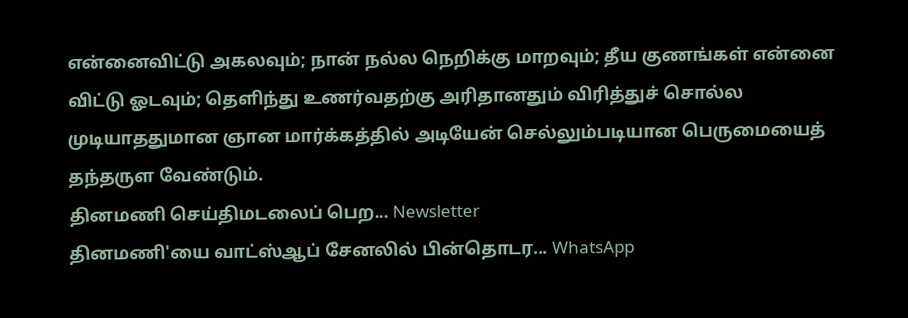என்னைவிட்டு அகலவும்; நான் நல்ல நெறிக்கு மாறவும்; தீய குணங்கள் என்னை விட்டு ஓடவும்; தெளிந்து உணர்வதற்கு அரிதானதும் விரித்துச் சொல்ல முடியாததுமான ஞான மார்க்கத்தில் அடியேன் செல்லும்படியான பெருமையைத் தந்தருள வேண்டும்.
தினமணி செய்திமடலைப் பெற... Newsletter
தினமணி'யை வாட்ஸ்ஆப் சேனலில் பின்தொடர... WhatsApp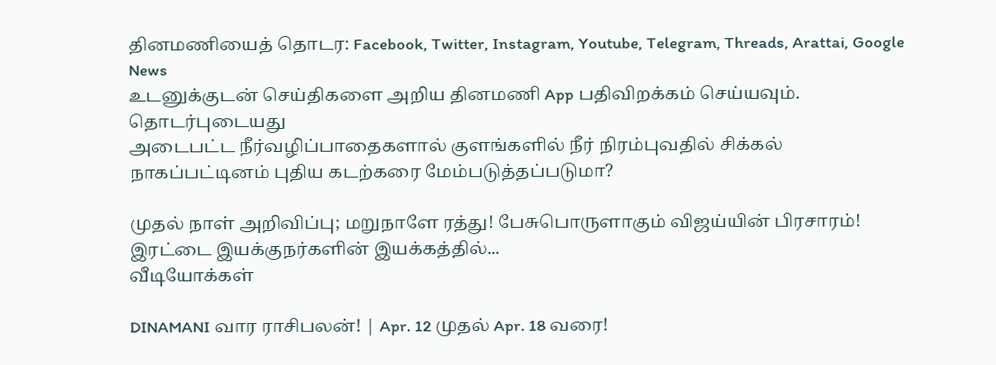தினமணியைத் தொடர: Facebook, Twitter, Instagram, Youtube, Telegram, Threads, Arattai, Google News
உடனுக்குடன் செய்திகளை அறிய தினமணி App பதிவிறக்கம் செய்யவும்.
தொடர்புடையது
அடைபட்ட நீர்வழிப்பாதைகளால் குளங்களில் நீர் நிரம்புவதில் சிக்கல்
நாகப்பட்டினம் புதிய கடற்கரை மேம்படுத்தப்படுமா?

முதல் நாள் அறிவிப்பு; மறுநாளே ரத்து! பேசுபொருளாகும் விஜய்யின் பிரசாரம்!
இரட்டை இயக்குநர்களின் இயக்கத்தில்...
வீடியோக்கள்

DINAMANI வார ராசிபலன்! | Apr. 12 முதல் Apr. 18 வரை!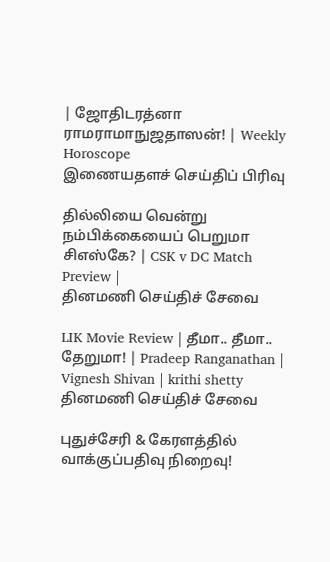| ஜோதிடரத்னா ராமராமாநுஜதாஸன்! | Weekly Horoscope
இணையதளச் செய்திப் பிரிவு

தில்லியை வென்று நம்பிக்கையைப் பெறுமா சிஎஸ்கே? | CSK v DC Match Preview |
தினமணி செய்திச் சேவை

LIK Movie Review | தீமா.. தீமா.. தேறுமா! | Pradeep Ranganathan | Vignesh Shivan | krithi shetty
தினமணி செய்திச் சேவை

புதுச்சேரி & கேரளத்தில் வாக்குப்பதிவு நிறைவு!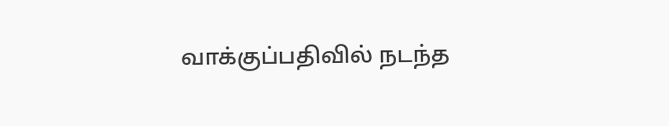வாக்குப்பதிவில் நடந்த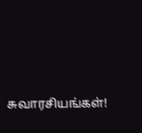சுவாரசியங்கள்!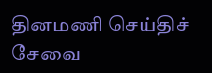தினமணி செய்திச் சேவை